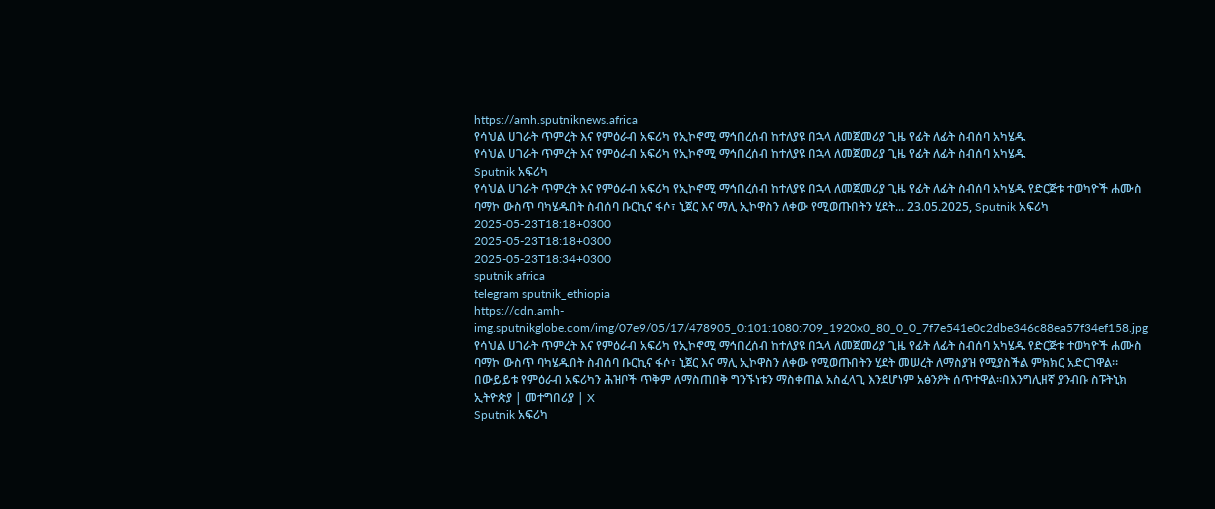https://amh.sputniknews.africa
የሳህል ሀገራት ጥምረት እና የምዕራብ አፍሪካ የኢኮኖሚ ማኅበረሰብ ከተለያዩ በኋላ ለመጀመሪያ ጊዜ የፊት ለፊት ስብሰባ አካሄዱ
የሳህል ሀገራት ጥምረት እና የምዕራብ አፍሪካ የኢኮኖሚ ማኅበረሰብ ከተለያዩ በኋላ ለመጀመሪያ ጊዜ የፊት ለፊት ስብሰባ አካሄዱ
Sputnik አፍሪካ
የሳህል ሀገራት ጥምረት እና የምዕራብ አፍሪካ የኢኮኖሚ ማኅበረሰብ ከተለያዩ በኋላ ለመጀመሪያ ጊዜ የፊት ለፊት ስብሰባ አካሄዱ የድርጅቱ ተወካዮች ሐሙስ ባማኮ ውስጥ ባካሄዱበት ስብሰባ ቡርኪና ፋሶ፣ ኒጀር እና ማሊ ኢኮዋስን ለቀው የሚወጡበትን ሂደት... 23.05.2025, Sputnik አፍሪካ
2025-05-23T18:18+0300
2025-05-23T18:18+0300
2025-05-23T18:34+0300
sputnik africa
telegram sputnik_ethiopia
https://cdn.amh-img.sputnikglobe.com/img/07e9/05/17/478905_0:101:1080:709_1920x0_80_0_0_7f7e541e0c2dbe346c88ea57f34ef158.jpg
የሳህል ሀገራት ጥምረት እና የምዕራብ አፍሪካ የኢኮኖሚ ማኅበረሰብ ከተለያዩ በኋላ ለመጀመሪያ ጊዜ የፊት ለፊት ስብሰባ አካሄዱ የድርጅቱ ተወካዮች ሐሙስ ባማኮ ውስጥ ባካሄዱበት ስብሰባ ቡርኪና ፋሶ፣ ኒጀር እና ማሊ ኢኮዋስን ለቀው የሚወጡበትን ሂደት መሠረት ለማስያዝ የሚያስችል ምክክር አድርገዋል። በውይይቱ የምዕራብ አፍሪካን ሕዝቦች ጥቅም ለማስጠበቅ ግንኙነቱን ማስቀጠል አስፈላጊ እንደሆነም አፅንዖት ሰጥተዋል።በእንግሊዘኛ ያንብቡ ስፑትኒክ ኢትዮጵያ | መተግበሪያ | X
Sputnik አፍሪካ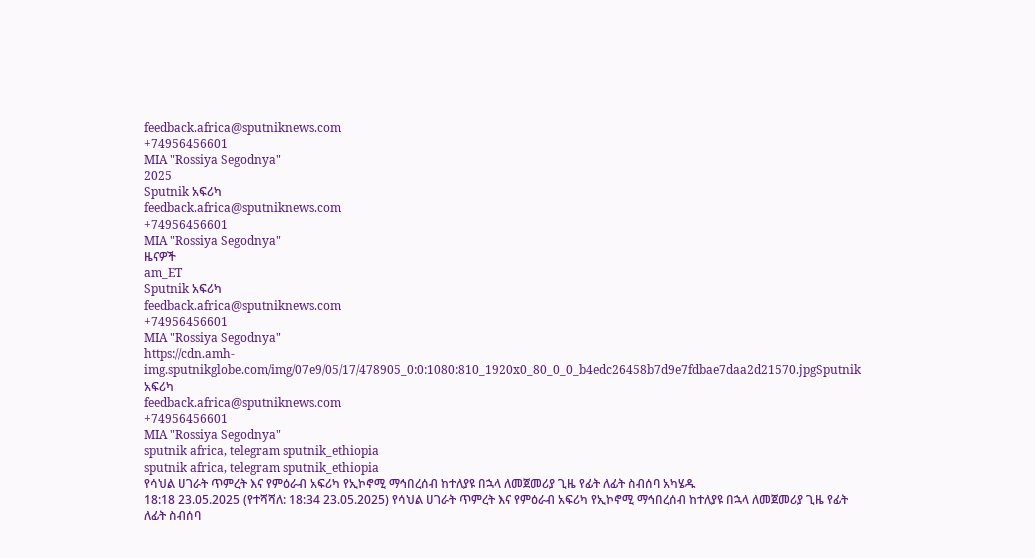feedback.africa@sputniknews.com
+74956456601
MIA "Rossiya Segodnya"
2025
Sputnik አፍሪካ
feedback.africa@sputniknews.com
+74956456601
MIA "Rossiya Segodnya"
ዜናዎች
am_ET
Sputnik አፍሪካ
feedback.africa@sputniknews.com
+74956456601
MIA "Rossiya Segodnya"
https://cdn.amh-img.sputnikglobe.com/img/07e9/05/17/478905_0:0:1080:810_1920x0_80_0_0_b4edc26458b7d9e7fdbae7daa2d21570.jpgSputnik አፍሪካ
feedback.africa@sputniknews.com
+74956456601
MIA "Rossiya Segodnya"
sputnik africa, telegram sputnik_ethiopia
sputnik africa, telegram sputnik_ethiopia
የሳህል ሀገራት ጥምረት እና የምዕራብ አፍሪካ የኢኮኖሚ ማኅበረሰብ ከተለያዩ በኋላ ለመጀመሪያ ጊዜ የፊት ለፊት ስብሰባ አካሄዱ
18:18 23.05.2025 (የተሻሻለ: 18:34 23.05.2025) የሳህል ሀገራት ጥምረት እና የምዕራብ አፍሪካ የኢኮኖሚ ማኅበረሰብ ከተለያዩ በኋላ ለመጀመሪያ ጊዜ የፊት ለፊት ስብሰባ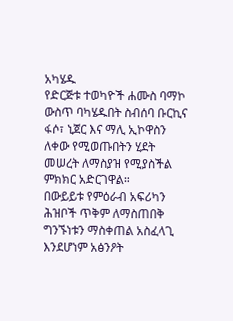አካሄዱ
የድርጅቱ ተወካዮች ሐሙስ ባማኮ ውስጥ ባካሄዱበት ስብሰባ ቡርኪና ፋሶ፣ ኒጀር እና ማሊ ኢኮዋስን ለቀው የሚወጡበትን ሂደት መሠረት ለማስያዝ የሚያስችል ምክክር አድርገዋል።
በውይይቱ የምዕራብ አፍሪካን ሕዝቦች ጥቅም ለማስጠበቅ ግንኙነቱን ማስቀጠል አስፈላጊ እንደሆነም አፅንዖት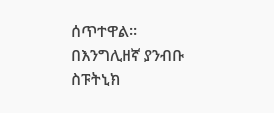ሰጥተዋል።
በእንግሊዘኛ ያንብቡ
ስፑትኒክ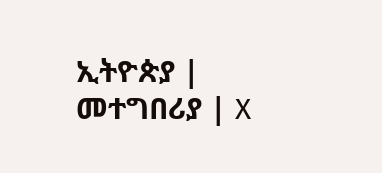ኢትዮጵያ | መተግበሪያ | X